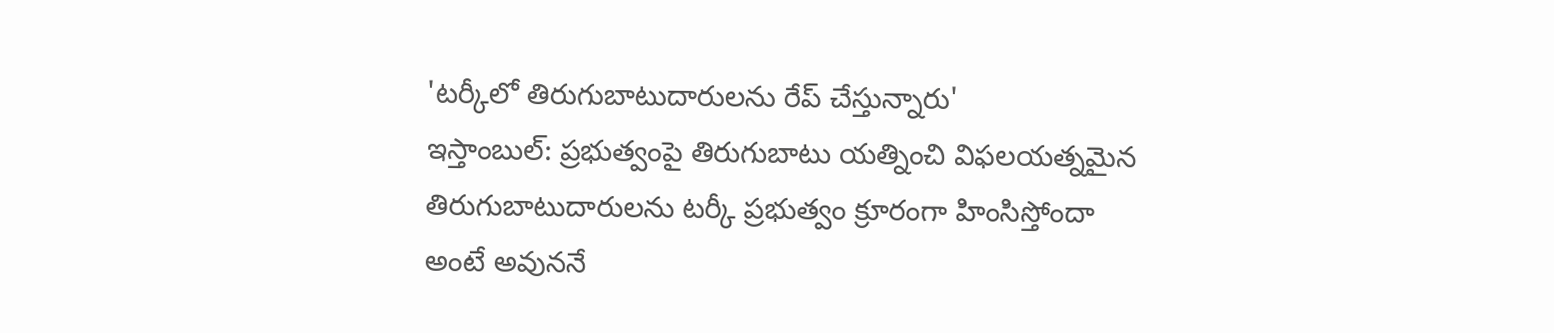'టర్కీలో తిరుగుబాటుదారులను రేప్ చేస్తున్నారు'
ఇస్తాంబుల్: ప్రభుత్వంపై తిరుగుబాటు యత్నించి విఫలయత్నమైన తిరుగుబాటుదారులను టర్కీ ప్రభుత్వం క్రూరంగా హింసిస్తోందా అంటే అవుననే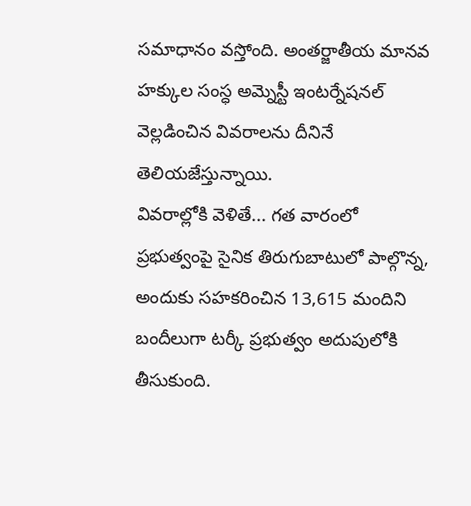సమాధానం వస్తోంది. అంతర్జాతీయ మానవ హక్కుల సంస్ధ అమ్నెస్టీ ఇంటర్నేషనల్ వెల్లడించిన వివరాలను దీనినే తెలియజేస్తున్నాయి.
వివరాల్లోకి వెళితే... గత వారంలో ప్రభుత్వంపై సైనిక తిరుగుబాటులో పాల్గొన్న, అందుకు సహకరించిన 13,615 మందిని బందీలుగా టర్కీ ప్రభుత్వం అదుపులోకి తీసుకుంది.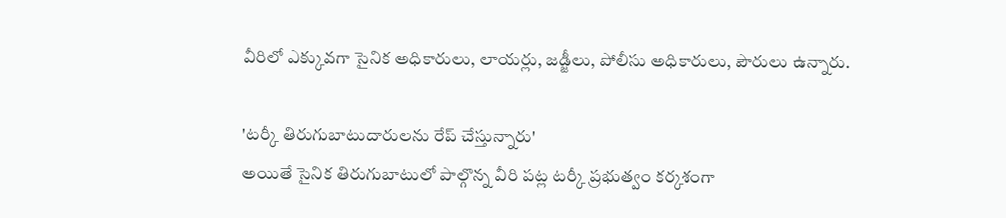వీరిలో ఎక్కువగా సైనిక అధికారులు, లాయర్లు, జడ్జీలు, పోలీసు అధికారులు, పౌరులు ఉన్నారు.

'టర్కీ తిరుగుబాటుదారులను రేప్ చేస్తున్నారు'
అయితే సైనిక తిరుగుబాటులో పాల్గొన్న వీరి పట్ల టర్కీ ప్రభుత్వం కర్కశంగా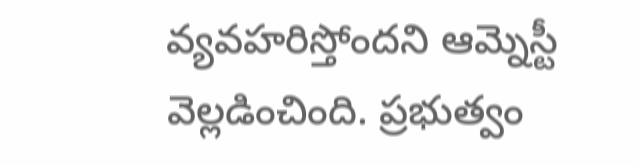వ్యవహరిస్తోందని ఆమ్నెస్టీ వెల్లడించింది. ప్రభుత్వం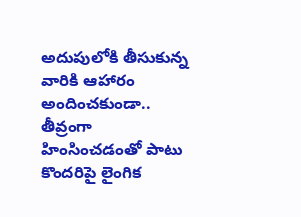అదుపులోకి తీసుకున్న వారికి ఆహారం అందించకుండా.. తీవ్రంగా హింసించడంతో పాటు కొందరిపై లైంగిక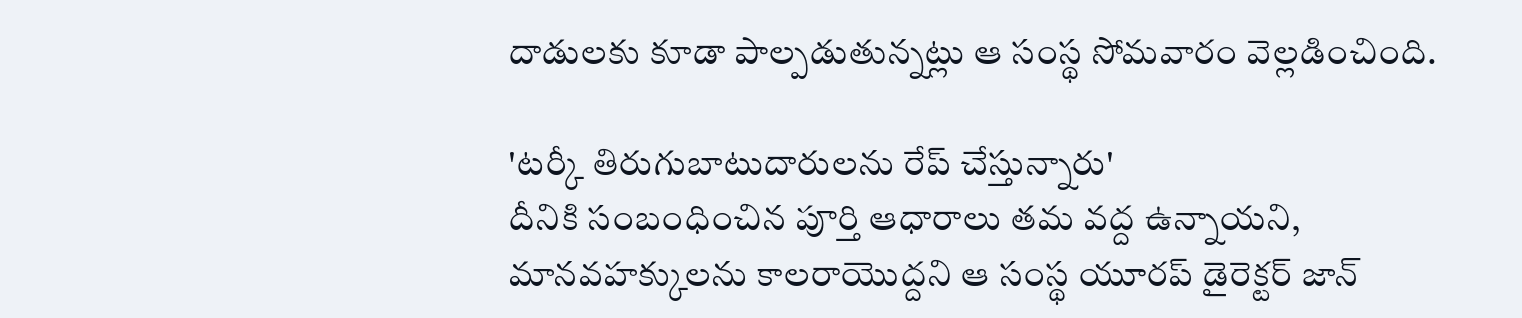దాడులకు కూడా పాల్పడుతున్నట్లు ఆ సంస్థ సోమవారం వెల్లడించింది.

'టర్కీ తిరుగుబాటుదారులను రేప్ చేస్తున్నారు'
దీనికి సంబంధించిన పూర్తి ఆధారాలు తమ వద్ద ఉన్నాయని, మానవహక్కులను కాలరాయొద్దని ఆ సంస్థ యూరప్ డైరెక్టర్ జాన్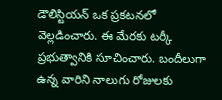డౌలిస్టియన్ ఒక ప్రకటనలో వెల్లడించారు. ఈ మేరకు టర్కీ ప్రభుత్వానికి సూచించారు. బందీలుగా ఉన్న వారిని నాలుగు రోజులకు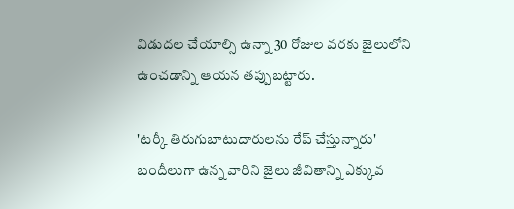విడుదల చేయాల్సి ఉన్నా 30 రోజుల వరకు జైలులోని ఉంచడాన్ని ఆయన తప్పుబట్టారు.

'టర్కీ తిరుగుబాటుదారులను రేప్ చేస్తున్నారు'
బందీలుగా ఉన్న వారిని జైలు జీవితాన్ని ఎక్కువ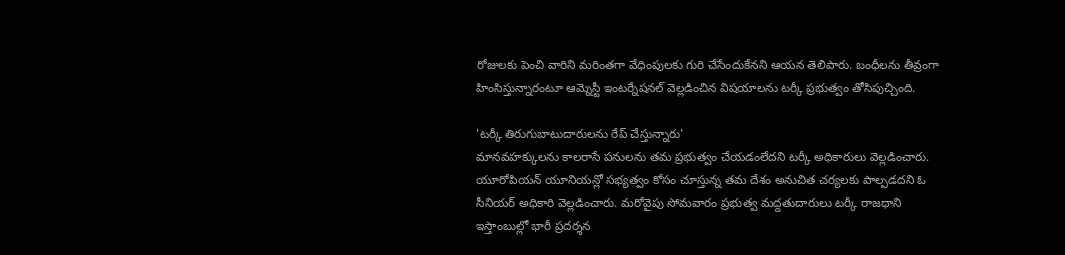రోజులకు పెంచి వారిని మరింతగా వేధింపులకు గురి చేసేందుకేనని ఆయన తెలిపారు. బంధీలను తీవ్రంగా హింసిస్తున్నారంటూ ఆమ్నెస్టీ ఇంటర్నేషనల్ వెల్లడించిన విషయాలను టర్కీ ప్రభుత్వం తోసిపుచ్చింది.

'టర్కీ తిరుగుబాటుదారులను రేప్ చేస్తున్నారు'
మానవహక్కులను కాలరాసే పనులను తమ ప్రభుత్వం చేయడంలేదని టర్కీ అధికారులు వెల్లడించారు. యూరోపియన్ యూనియన్లో సభ్యత్వం కోసం చూస్తున్న తమ దేశం అనుచిత చర్యలకు పాల్పడదని ఓ సీనియర్ అధికారి వెల్లడించారు. మరోవైపు సోమవారం ప్రభుత్వ మద్దతుదారులు టర్కీ రాజధాని ఇస్తాంబుల్లో భారీ ప్రదర్శన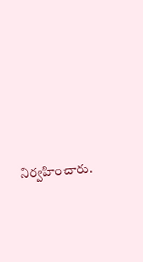నిర్వహించారు.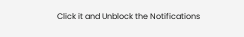Click it and Unblock the Notifications